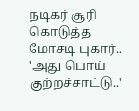நடிகர் சூரி கொடுத்த மோசடி புகார்.. 'அது பொய் குற்றச்சாட்டு..'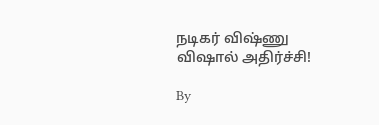நடிகர் விஷ்ணு விஷால் அதிர்ச்சி!

By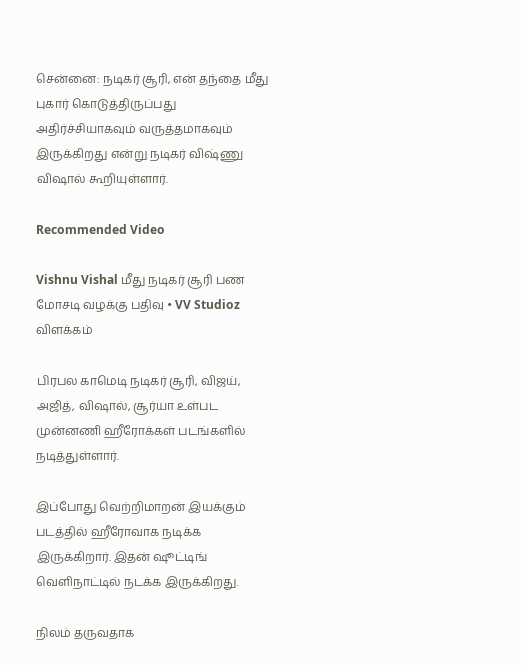சென்னை: நடிகர் சூரி, என் தந்தை மீது புகார் கொடுத்திருப்பது அதிர்ச்சியாகவும் வருத்தமாகவும் இருக்கிறது என்று நடிகர் விஷ்ணு விஷால் கூறியுள்ளார்.

Recommended Video

Vishnu Vishal மீது நடிகர் சூரி பண மோசடி வழக்கு பதிவு • VV Studioz விளக்கம்

பிரபல காமெடி நடிகர் சூரி, விஜய், அஜித், விஷால், சூர்யா உள்பட முன்னணி ஹீரோக்கள் படங்களில் நடித்துள்ளார்.

இப்போது வெற்றிமாறன் இயக்கும் படத்தில் ஹீரோவாக நடிக்க இருக்கிறார். இதன் ஷூட்டிங் வெளிநாட்டில் நடக்க இருக்கிறது.

நிலம் தருவதாக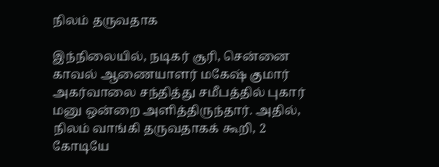நிலம் தருவதாக

இந்நிலையில், நடிகர் சூரி, சென்னை காவல் ஆணையாளர் மகேஷ் குமார் அகர்வாலை சந்தித்து சமீபத்தில் புகார் மனு ஒன்றை அளித்திருந்தார். அதில், நிலம் வாங்கி தருவதாகக் கூறி, 2 கோடியே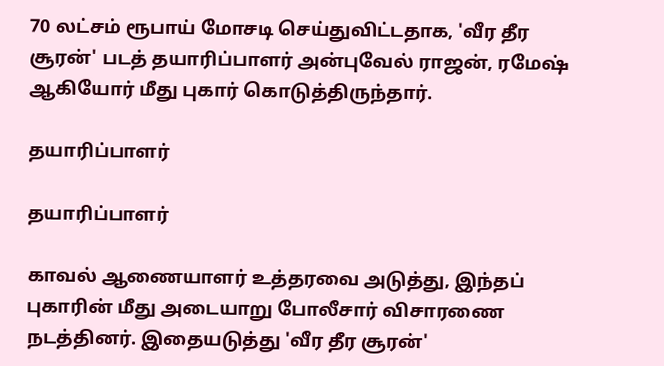70 லட்சம் ரூபாய் மோசடி செய்துவிட்டதாக, 'வீர தீர சூரன்' படத் தயாரிப்பாளர் அன்புவேல் ராஜன், ரமேஷ் ஆகியோர் மீது புகார் கொடுத்திருந்தார்.

தயாரிப்பாளர்

தயாரிப்பாளர்

காவல் ஆணையாளர் உத்தரவை அடுத்து, இந்தப் புகாரின் மீது அடையாறு போலீசார் விசாரணை நடத்தினர். இதையடுத்து 'வீர தீர சூரன்'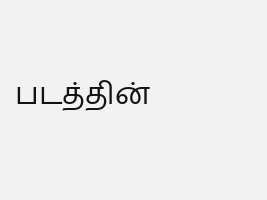படத்தின்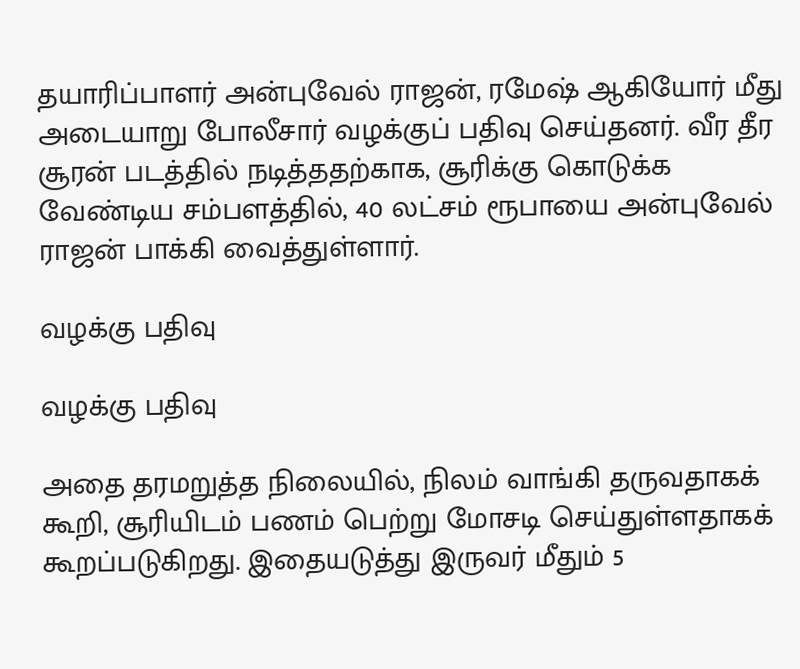தயாரிப்பாளர் அன்புவேல் ராஜன், ரமேஷ் ஆகியோர் மீது அடையாறு போலீசார் வழக்குப் பதிவு செய்தனர். வீர தீர சூரன் படத்தில் நடித்ததற்காக, சூரிக்கு கொடுக்க வேண்டிய சம்பளத்தில், 40 லட்சம் ரூபாயை அன்புவேல் ராஜன் பாக்கி வைத்துள்ளார்.

வழக்கு பதிவு

வழக்கு பதிவு

அதை தரமறுத்த நிலையில், நிலம் வாங்கி தருவதாகக் கூறி, சூரியிடம் பணம் பெற்று மோசடி செய்துள்ளதாகக் கூறப்படுகிறது. இதையடுத்து இருவர் மீதும் 5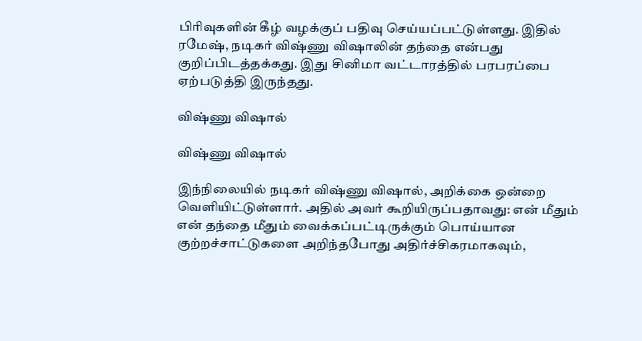பிரிவுகளின் கீழ் வழக்குப் பதிவு செய்யப்பட்டுள்ளது. இதில் ரமேஷ், நடிகர் விஷ்ணு விஷாலின் தந்தை என்பது குறிப்பிடத்தக்கது. இது சினிமா வட்டாரத்தில் பரபரப்பை ஏற்படுத்தி இருந்தது.

விஷ்ணு விஷால்

விஷ்ணு விஷால்

இந்நிலையில் நடிகர் விஷ்ணு விஷால், அறிக்கை ஒன்றை வெளியிட்டுள்ளார். அதில் அவர் கூறியிருப்பதாவது: என் மீதும் என் தந்தை மீதும் வைக்கப்பட்டிருக்கும் பொய்யான குற்றச்சாட்டுகளை அறிந்தபோது அதிர்ச்சிகரமாகவும்,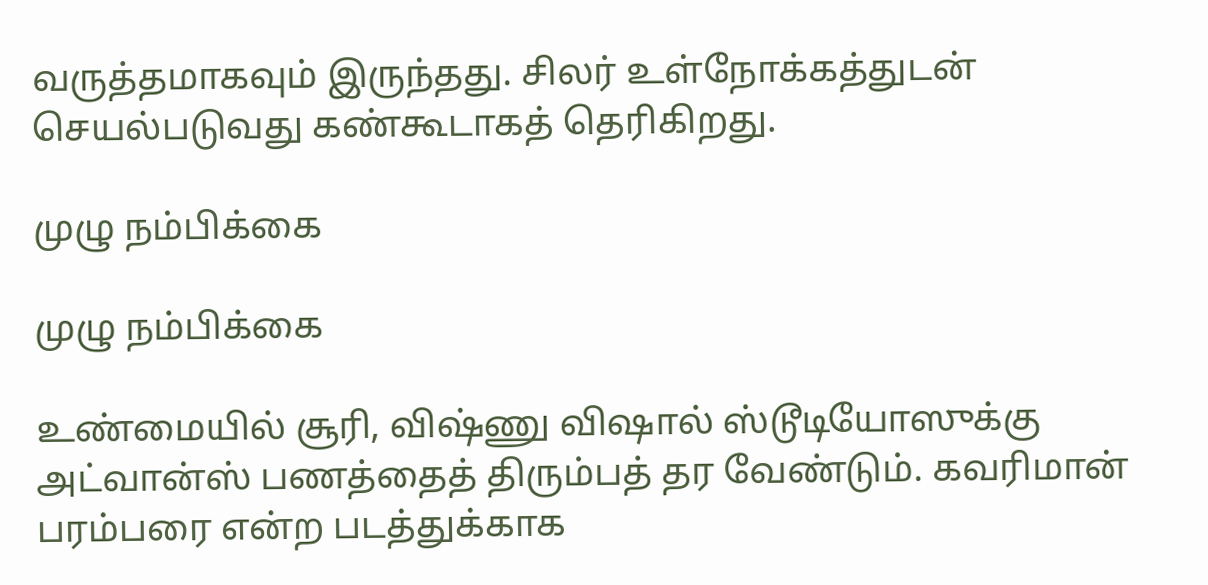வருத்தமாகவும் இருந்தது. சிலர் உள்நோக்கத்துடன் செயல்படுவது கண்கூடாகத் தெரிகிறது.

முழு நம்பிக்கை

முழு நம்பிக்கை

உண்மையில் சூரி, விஷ்ணு விஷால் ஸ்டூடியோஸுக்கு அட்வான்ஸ் பணத்தைத் திரும்பத் தர வேண்டும். கவரிமான் பரம்பரை என்ற படத்துக்காக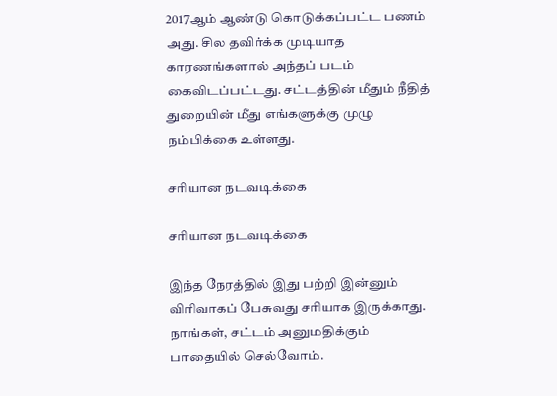2017ஆம் ஆண்டு கொடுக்கப்பட்ட பணம் அது. சில தவிர்க்க முடியாத காரணங்களால் அந்தப் படம் கைவிடப்பட்டது. சட்டத்தின் மீதும் நீதித் துறையின் மீது எங்களுக்கு முழு நம்பிக்கை உள்ளது.

சரியான நடவடிக்கை

சரியான நடவடிக்கை

இந்த நேரத்தில் இது பற்றி இன்னும் விரிவாகப் பேசுவது சரியாக இருக்காது. நாங்கள், சட்டம் அனுமதிக்கும் பாதையில் செல்வோம்.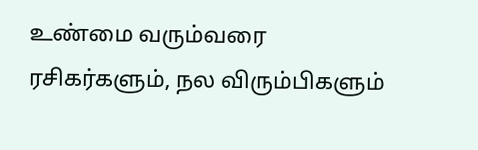உண்மை வரும்வரை ரசிகர்களும், நல விரும்பிகளும்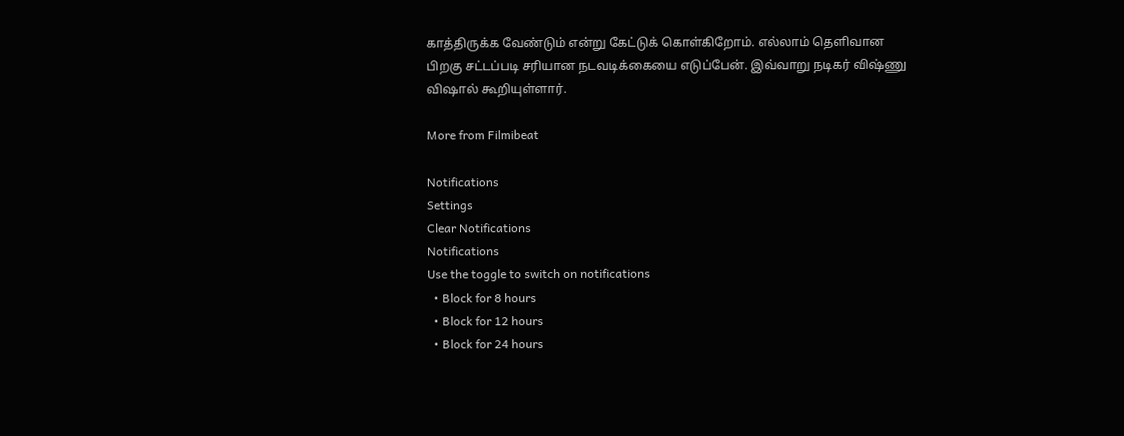காத்திருக்க வேண்டும் என்று கேட்டுக் கொள்கிறோம். எல்லாம் தெளிவான பிறகு சட்டப்படி சரியான நடவடிக்கையை எடுப்பேன். இவ்வாறு நடிகர் விஷ்ணு விஷால் கூறியுள்ளார்.

More from Filmibeat

Notifications
Settings
Clear Notifications
Notifications
Use the toggle to switch on notifications
  • Block for 8 hours
  • Block for 12 hours
  • Block for 24 hours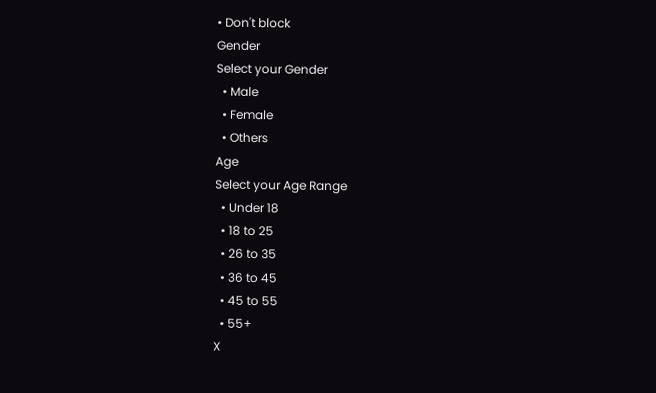• Don't block
Gender
Select your Gender
  • Male
  • Female
  • Others
Age
Select your Age Range
  • Under 18
  • 18 to 25
  • 26 to 35
  • 36 to 45
  • 45 to 55
  • 55+
X